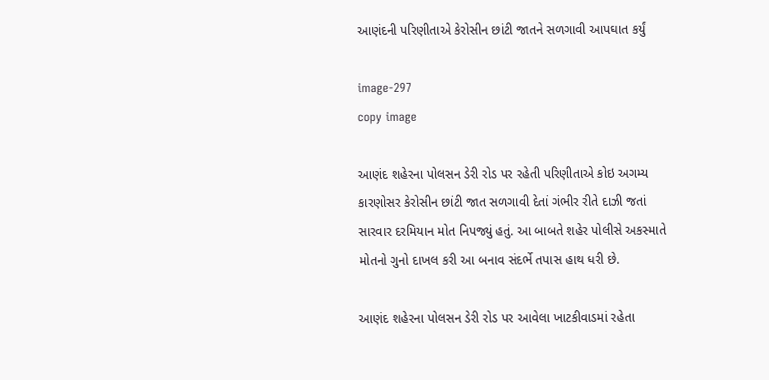આણંદની પરિણીતાએ કેરોસીન છાંટી જાતને સળગાવી આપઘાત કર્યું

image-297
copy image

આણંદ શહેરના પોલસન ડેરી રોડ પર રહેતી પરિણીતાએ કોઇ અગમ્ય કારણોસર કેરોસીન છાંટી જાત સળગાવી દેતાં ગંભીર રીતે દાઝી જતાં સારવાર દરમિયાન મોત નિપજ્યું હતું. આ બાબતે શહેર પોલીસે અકસ્માતે મોતનો ગુનો દાખલ કરી આ બનાવ સંદર્ભે તપાસ હાથ ધરી છે.

આણંદ શહેરના પોલસન ડેરી રોડ પર આવેલા ખાટકીવાડમાં રહેતા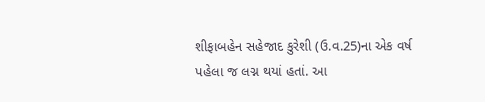શીફાબહેન સહેજાદ કુરેશી (ઉ.વ.25)ના એક વર્ષ પહેલા જ લગ્ન થયાં હતાં. આ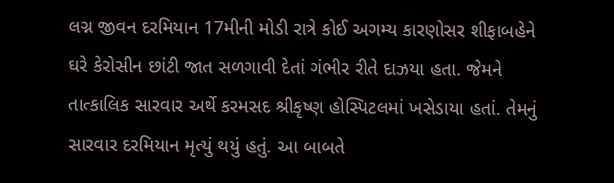લગ્ન જીવન દરમિયાન 17મીની મોડી રાત્રે કોઈ અગમ્ય કારણોસર શીફાબહેને ઘરે કેરોસીન છાંટી જાત સળગાવી દેતાં ગંભીર રીતે દાઝયા હતા. જેમને તાત્કાલિક સારવાર અર્થે કરમસદ શ્રીકૃષ્ણ હોસ્પિટલમાં ખસેડાયા હતાં. તેમનું સારવાર દરમિયાન મૃત્યું થયું હતું. આ બાબતે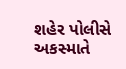શહેર પોલીસે અકસ્માતે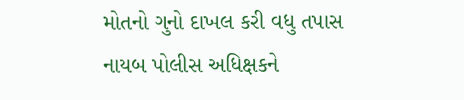મોતનો ગુનો દાખલ કરી વધુ તપાસ નાયબ પોલીસ અધિક્ષકને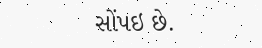સોંપઇ છે.